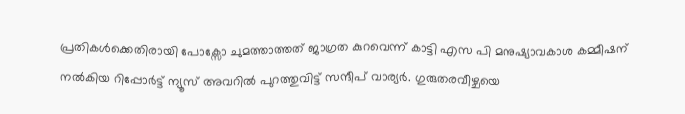പ്രതികൾക്കെതിരായി പോക്സോ ചുമത്താത്തത് ജാഗ്രത കുറവെന്ന് കാട്ടി എസ പി മനുഷ്യാവകാശ കമ്മീഷന് നൽകിയ റിപ്പോർട്ട് ന്യൂസ് അവറിൽ പുറത്തുവിട്ട് സന്ദീപ് വാര്യർ. ഗുരുതരവീഴ്ചയെ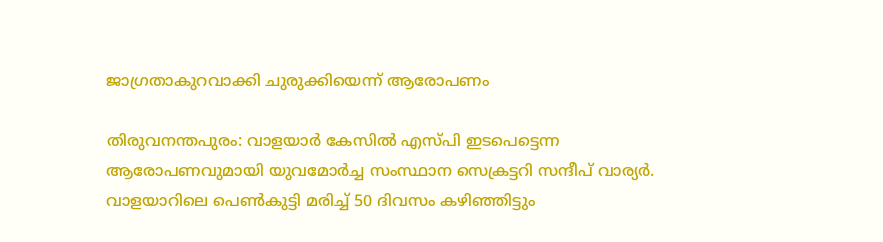ജാഗ്രതാകുറവാക്കി ചുരുക്കിയെന്ന് ആരോപണം

തിരുവനന്തപുരം: വാളയാർ കേസിൽ എസ്പി ഇടപെട്ടെന്ന ആരോപണവുമായി യുവമോർച്ച സംസ്ഥാന സെക്രട്ടറി സന്ദീപ് വാര്യർ. വാളയാറിലെ പെൺകുട്ടി മരിച്ച് 50 ദിവസം കഴിഞ്ഞിട്ടും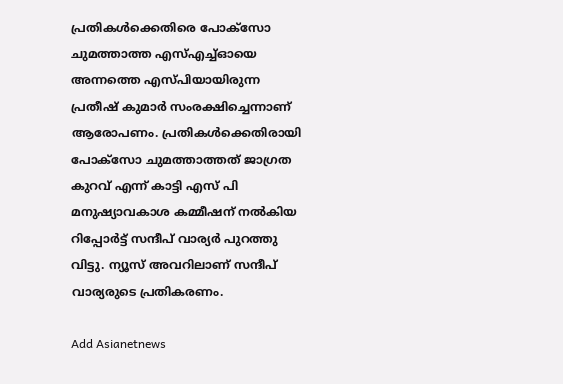പ്രതികൾക്കെതിരെ പോക്സോ ചുമത്താത്ത എസ്എച്ച്ഓയെ അന്നത്തെ എസ്പിയായിരുന്ന പ്രതീഷ് കുമാർ സംരക്ഷിച്ചെന്നാണ് ആരോപണം. പ്രതികൾക്കെതിരായി പോക്സോ ചുമത്താത്തത് ജാഗ്രത കുറവ് എന്ന് കാട്ടി എസ് പി മനുഷ്യാവകാശ കമ്മീഷന് നൽകിയ റിപ്പോർട്ട് സന്ദീപ് വാര്യർ പുറത്തു വിട്ടു. ന്യൂസ് അവറിലാണ് സന്ദീപ് വാര്യരുടെ പ്രതികരണം.

Add Asianetnews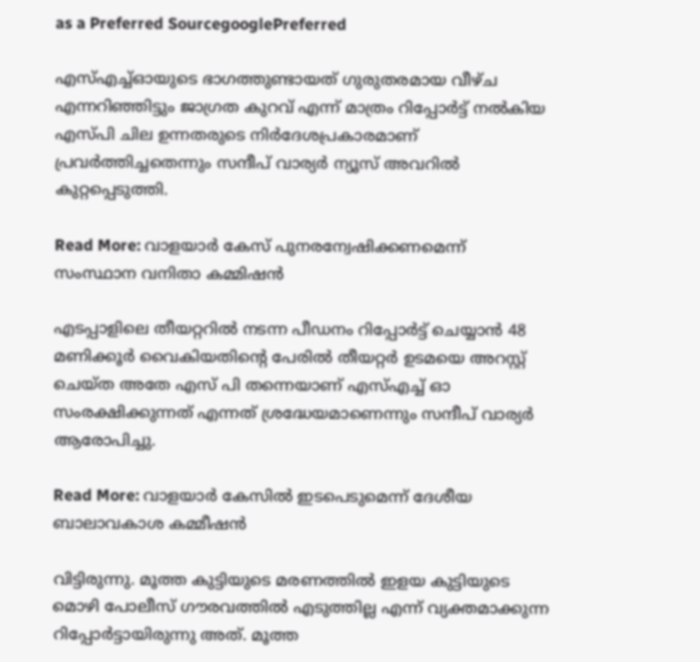as a Preferred SourcegooglePreferred

എസ്എച്ച്ഓയുടെ ഭാഗത്തുണ്ടായത് ഗുരുതരമായ വീഴ്ച എന്നറിഞ്ഞിട്ടും ജാഗ്രത കുറവ് എന്ന് മാത്രം റിപ്പോർട്ട് നൽകിയ എസ്പി ചില ഉന്നതരുടെ നിർദേശപ്രകാരമാണ് പ്രവർത്തിച്ചതെന്നും സന്ദീപ് വാര്യർ ന്യൂസ് അവറിൽ കുറ്റപ്പെടുത്തി.

Read More: വാളയാർ കേസ് പുനരന്വേഷിക്കണമെന്ന് സംസ്ഥാന വനിതാ കമ്മിഷൻ

എടപ്പാളിലെ തീയറ്ററിൽ നടന്ന പീ‍‍‍ഡനം റിപ്പോ‍ർട്ട് ചെയ്യാൻ 48 മണിക്കൂ‌ർ വൈകിയതിന്റെ പേരിൽ തീയറ്റർ ഉടമയെ അറസ്റ്റ് ചെയ്ത അതേ എസ് പി തന്നെയാണ് എസ്എച്ച് ഓ സംരക്ഷിക്കുന്നത് എന്നത് ശ്രദ്ധേയമാണെന്നും സന്ദീപ് വാര്യർ ആരോപിച്ചു.

Read More: വാളയാര്‍ കേസില്‍ ഇടപെടുമെന്ന് ദേശീയ ബാലാവകാശ കമ്മീഷൻ

വിട്ടിരുന്നു. മൂത്ത കുട്ടിയുടെ മരണത്തിൽ ഇളയ കുട്ടിയുടെ മൊഴി പോലീസ് ഗൗരവത്തിൽ എടുത്തില്ല എന്ന് വ്യക്തമാക്കുന്ന റിപ്പോർട്ടായിരുന്നു അത്. മൂത്ത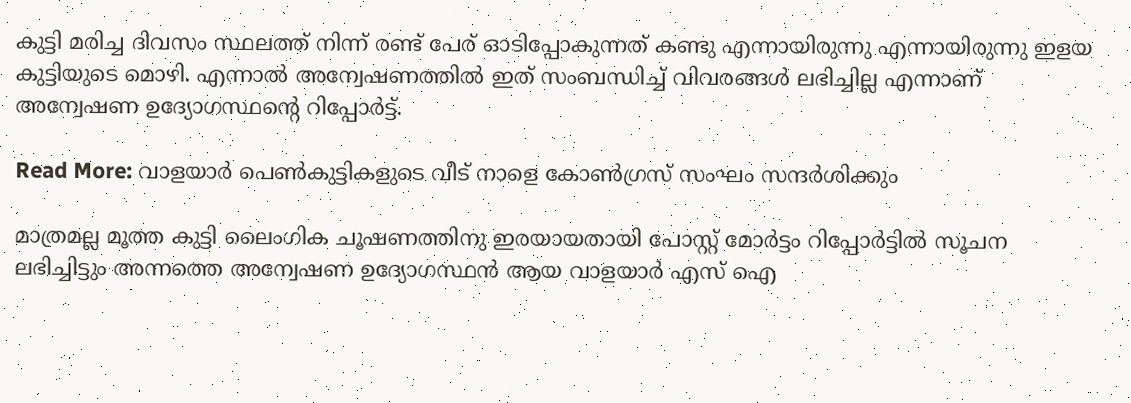കുട്ടി മരിച്ച ദിവസം സ്ഥലത്ത് നിന്ന് രണ്ട് പേര് ഓടിപ്പോകുന്നത് കണ്ടു എന്നായിരുന്നു എന്നായിരുന്നു ഇളയ കുട്ടിയുടെ മൊഴി. എന്നാൽ അന്വേഷണത്തിൽ ഇത് സംബന്ധിച്ച് വിവരങ്ങൾ ലഭിച്ചില്ല എന്നാണ് അന്വേഷണ ഉദ്യോഗസ്ഥന്റെ റിപ്പോർട്ട്.

Read More: വാളയാര്‍ പെണ്‍കുട്ടികളുടെ വീട് നാളെ കോണ്‍ഗ്രസ് സംഘം സന്ദര്‍ശിക്കും

മാത്രമല്ല മൂത്ത കുട്ടി ലൈംഗിക ചൂഷണത്തിനു ഇരയായതായി പോസ്റ്റ് മോർട്ടം റിപ്പോർട്ടിൽ സൂചന ലഭിച്ചിട്ടും അന്നത്തെ അന്വേഷണ ഉദ്യോഗസ്ഥൻ ആയ വാളയാർ എസ് ഐ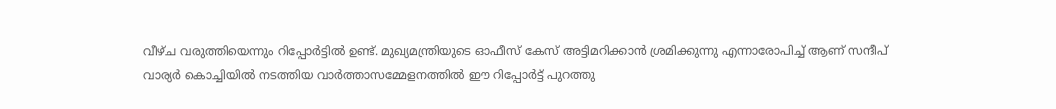വീഴ്ച വരുത്തിയെന്നും റിപ്പോർട്ടിൽ ഉണ്ട്. മുഖ്യമന്ത്രിയുടെ ഓഫീസ് കേസ് അട്ടിമറിക്കാൻ ശ്രമിക്കുന്നു എന്നാരോപിച്ച് ആണ് സന്ദീപ് വാര്യർ കൊച്ചിയിൽ നടത്തിയ വാർത്താസമ്മേളനത്തിൽ ഈ റിപ്പോർട്ട് പുറത്തു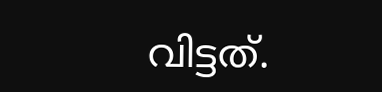വിട്ടത്.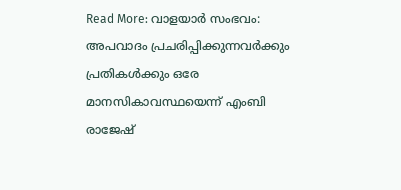Read More: വാളയാര്‍ സംഭവം: അപവാദം പ്രചരിപ്പിക്കുന്നവര്‍ക്കും പ്രതികള്‍ക്കും ഒരേ മാനസികാവസ്ഥയെന്ന് എംബി രാജേഷ്